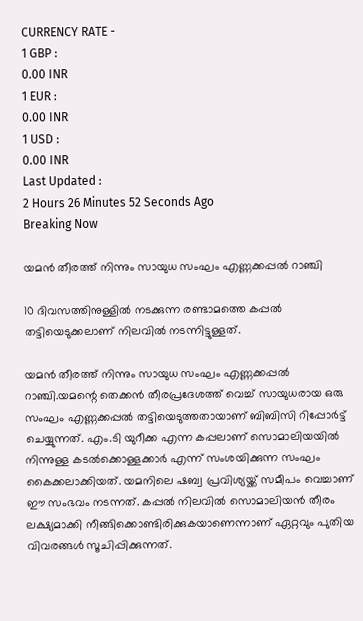CURRENCY RATE -
1 GBP :
0.00 INR
1 EUR :
0.00 INR
1 USD :
0.00 INR
Last Updated :
2 Hours 26 Minutes 52 Seconds Ago
Breaking Now

യമന്‍ തീരത്ത് നിന്നും സായുധ സംഘം എണ്ണക്കപ്പല്‍ റാഞ്ചി

10 ദിവസത്തിനുള്ളില്‍ നടക്കുന്ന രണ്ടാമത്തെ കപ്പല്‍ തട്ടിയെടുക്കലാണ് നിലവില്‍ നടന്നിട്ടുള്ളത്.

യമന്‍ തീരത്ത് നിന്നും സായുധ സംഘം എണ്ണക്കപ്പല്‍ റാഞ്ചി.യമന്റെ തെക്കന്‍ തീരപ്രദേശത്ത് വെച്ച് സായുധരായ ഒരു സംഘം എണ്ണക്കപ്പല്‍ തട്ടിയെടുത്തതായാണ് ബിബിസി റിപ്പോര്‍ട്ട് ചെയ്യുന്നത്. എം.ടി യുറീക്ക എന്ന കപ്പലാണ് സൊമാലിയയില്‍ നിന്നുള്ള കടല്‍ക്കൊള്ളക്കാര്‍ എന്ന് സംശയിക്കുന്ന സംഘം കൈക്കലാക്കിയത്. യമനിലെ ഷബ്വ പ്രവിശ്യയ്ക്ക് സമീപം വെച്ചാണ് ഈ സംഭവം നടന്നത്. കപ്പല്‍ നിലവില്‍ സൊമാലിയന്‍ തീരം ലക്ഷ്യമാക്കി നീങ്ങിക്കൊണ്ടിരിക്കുകയാണെന്നാണ് ഏറ്റവും പുതിയ വിവരങ്ങള്‍ സൂചിപ്പിക്കുന്നത്.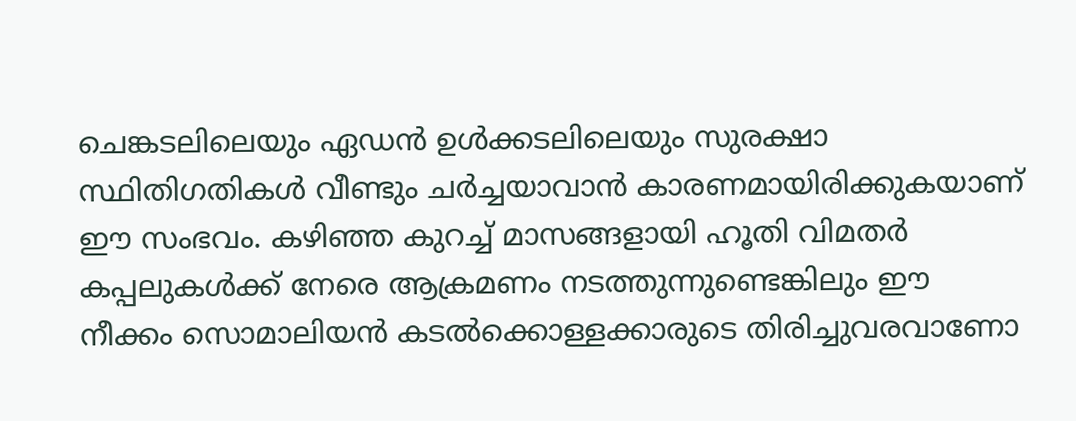ചെങ്കടലിലെയും ഏഡന്‍ ഉള്‍ക്കടലിലെയും സുരക്ഷാ സ്ഥിതിഗതികള്‍ വീണ്ടും ചര്‍ച്ചയാവാന്‍ കാരണമായിരിക്കുകയാണ് ഈ സംഭവം. കഴിഞ്ഞ കുറച്ച് മാസങ്ങളായി ഹൂതി വിമതര്‍ കപ്പലുകള്‍ക്ക് നേരെ ആക്രമണം നടത്തുന്നുണ്ടെങ്കിലും ഈ നീക്കം സൊമാലിയന്‍ കടല്‍ക്കൊള്ളക്കാരുടെ തിരിച്ചുവരവാണോ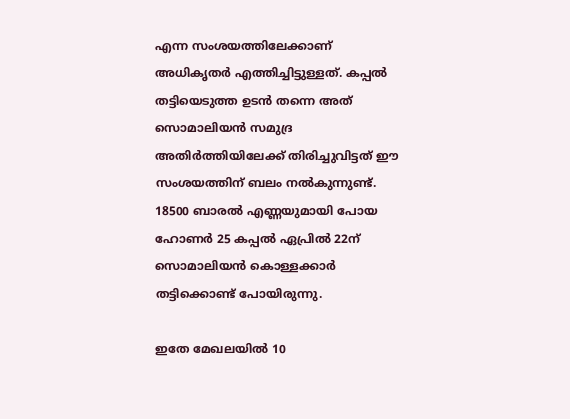എന്ന സംശയത്തിലേക്കാണ് അധികൃതര്‍ എത്തിച്ചിട്ടുള്ളത്. കപ്പല്‍ തട്ടിയെടുത്ത ഉടന്‍ തന്നെ അത് സൊമാലിയന്‍ സമുദ്ര അതിര്‍ത്തിയിലേക്ക് തിരിച്ചുവിട്ടത് ഈ സംശയത്തിന് ബലം നല്‍കുന്നുണ്ട്. 18500 ബാരല്‍ എണ്ണയുമായി പോയ ഹോണര്‍ 25 കപ്പല്‍ ഏപ്രില്‍ 22ന് സൊമാലിയന്‍ കൊള്ളക്കാര്‍ തട്ടിക്കൊണ്ട് പോയിരുന്നു.

ഇതേ മേഖലയില്‍ 10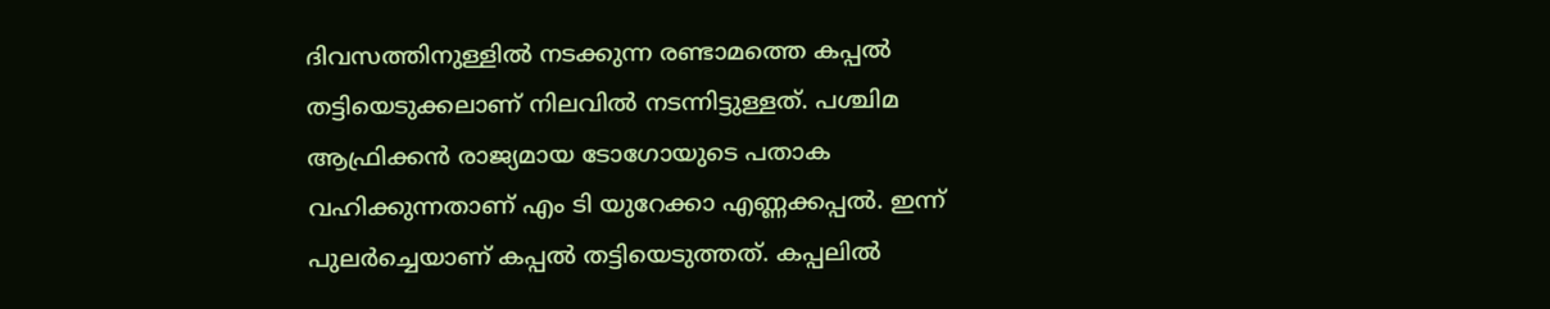ദിവസത്തിനുള്ളില്‍ നടക്കുന്ന രണ്ടാമത്തെ കപ്പല്‍ തട്ടിയെടുക്കലാണ് നിലവില്‍ നടന്നിട്ടുള്ളത്. പശ്ചിമ ആഫ്രിക്കന്‍ രാജ്യമായ ടോഗോയുടെ പതാക വഹിക്കുന്നതാണ് എം ടി യുറേക്കാ എണ്ണക്കപ്പല്‍. ഇന്ന് പുലര്‍ച്ചെയാണ് കപ്പല്‍ തട്ടിയെടുത്തത്. കപ്പലില്‍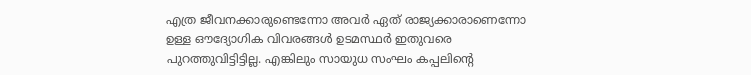എത്ര ജീവനക്കാരുണ്ടെന്നോ അവര്‍ ഏത് രാജ്യക്കാരാണെന്നോ ഉള്ള ഔദ്യോഗിക വിവരങ്ങള്‍ ഉടമസ്ഥര്‍ ഇതുവരെ പുറത്തുവിട്ടിട്ടില്ല. എങ്കിലും സായുധ സംഘം കപ്പലിന്റെ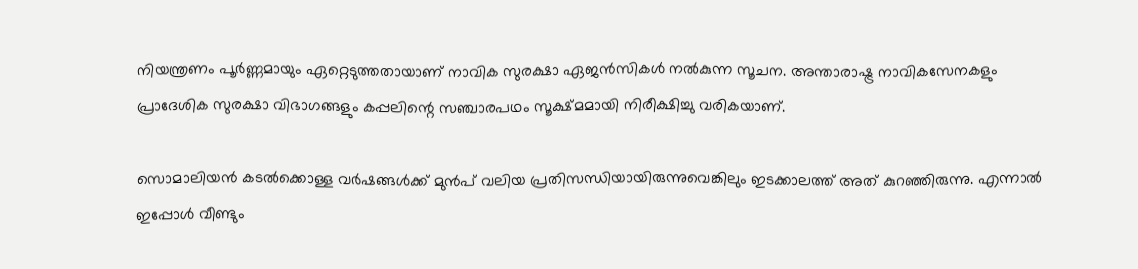നിയന്ത്രണം പൂര്‍ണ്ണമായും ഏറ്റെടുത്തതായാണ് നാവിക സുരക്ഷാ ഏജന്‍സികള്‍ നല്‍കുന്ന സൂചന. അന്താരാഷ്ട്ര നാവികസേനകളും പ്രാദേശിക സുരക്ഷാ വിഭാഗങ്ങളും കപ്പലിന്റെ സഞ്ചാരപഥം സൂക്ഷ്മമായി നിരീക്ഷിച്ചു വരികയാണ്.

സൊമാലിയന്‍ കടല്‍ക്കൊള്ള വര്‍ഷങ്ങള്‍ക്ക് മുന്‍പ് വലിയ പ്രതിസന്ധിയായിരുന്നുവെങ്കിലും ഇടക്കാലത്ത് അത് കുറഞ്ഞിരുന്നു. എന്നാല്‍ ഇപ്പോള്‍ വീണ്ടും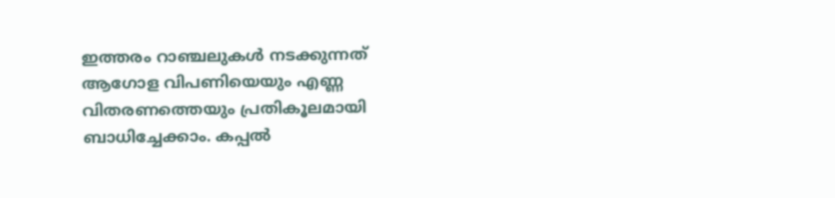ഇത്തരം റാഞ്ചലുകള്‍ നടക്കുന്നത് ആഗോള വിപണിയെയും എണ്ണ വിതരണത്തെയും പ്രതികൂലമായി ബാധിച്ചേക്കാം. കപ്പല്‍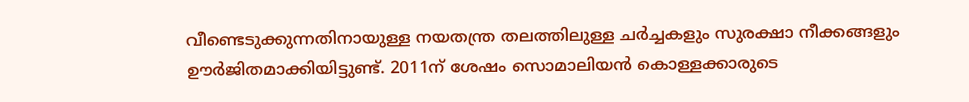വീണ്ടെടുക്കുന്നതിനായുള്ള നയതന്ത്ര തലത്തിലുള്ള ചര്‍ച്ചകളും സുരക്ഷാ നീക്കങ്ങളും ഊര്‍ജിതമാക്കിയിട്ടുണ്ട്. 2011ന് ശേഷം സൊമാലിയന്‍ കൊള്ളക്കാരുടെ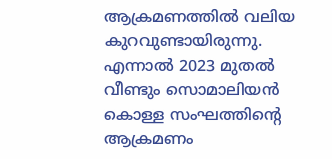ആക്രമണത്തില്‍ വലിയ കുറവുണ്ടായിരുന്നു. എന്നാല്‍ 2023 മുതല്‍ വീണ്ടും സൊമാലിയന്‍ കൊള്ള സംഘത്തിന്റെ ആക്രമണം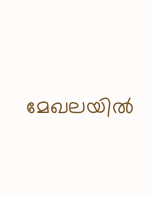മേഖലയില്‍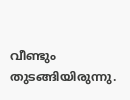വീണ്ടും തുടങ്ങിയിരുന്നു.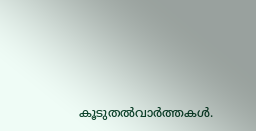കൂടുതല്‍വാര്‍ത്തകള്‍.